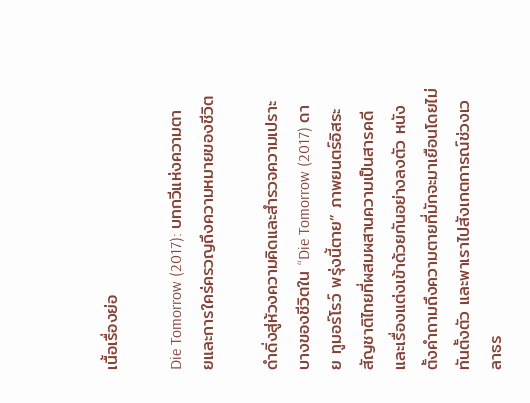เนื้อเรื่องย่อ

Die Tomorrow (2017): บทกวีแห่งความตายและการใคร่ครวญถึงความหมายของชีวิต

ดำดิ่งสู่ห้วงความคิดและสำรวจความเปราะบางของชีวิตใน “Die Tomorrow (2017) ดาย ทูมอร์โรว์ พรุ่งนี้ตาย” ภาพยนตร์อิสระสัญชาติไทยที่ผสมผสานความเป็นสารคดีและเรื่องแต่งเข้าด้วยกันอย่างลงตัว หนังตั้งคำถามถึงความตายที่มักจะมาเยือนโดยไม่ทันตั้งตัว และพาเราไปสังเกตการณ์ช่วงเวลาธร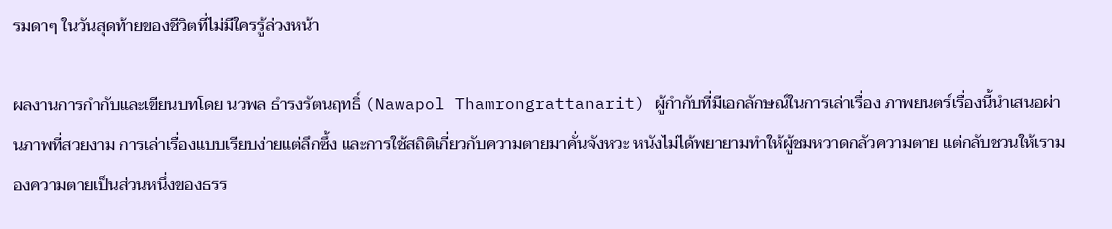รมดาๆ ในวันสุดท้ายของชีวิตที่ไม่มีใครรู้ล่วงหน้า

ผลงานการกำกับและเขียนบทโดย นวพล ธำรงรัตนฤทธิ์ (Nawapol Thamrongrattanarit) ผู้กำกับที่มีเอกลักษณ์ในการเล่าเรื่อง ภาพยนตร์เรื่องนี้นำเสนอผ่านภาพที่สวยงาม การเล่าเรื่องแบบเรียบง่ายแต่ลึกซึ้ง และการใช้สถิติเกี่ยวกับความตายมาคั่นจังหวะ หนังไม่ได้พยายามทำให้ผู้ชมหวาดกลัวความตาย แต่กลับชวนให้เรามองความตายเป็นส่วนหนึ่งของธรร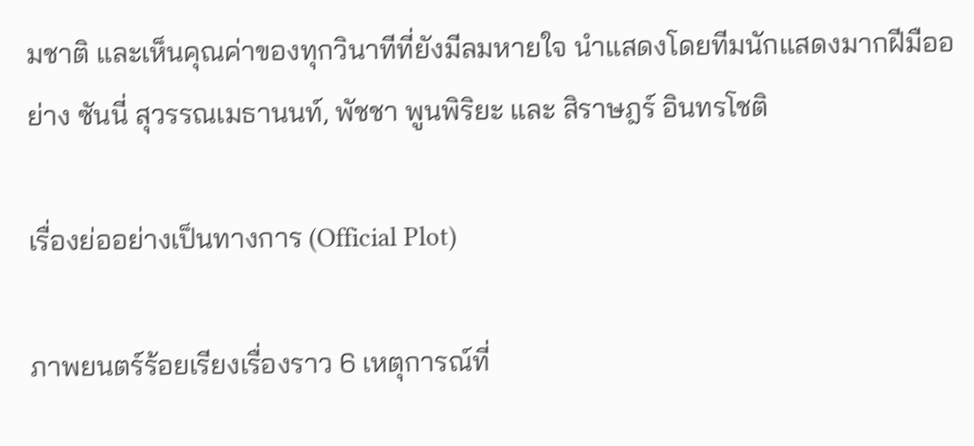มชาติ และเห็นคุณค่าของทุกวินาทีที่ยังมีลมหายใจ นำแสดงโดยทีมนักแสดงมากฝีมืออย่าง ซันนี่ สุวรรณเมธานนท์, พัชชา พูนพิริยะ และ สิราษฎร์ อินทรโชติ

เรื่องย่ออย่างเป็นทางการ (Official Plot)

ภาพยนตร์ร้อยเรียงเรื่องราว 6 เหตุการณ์ที่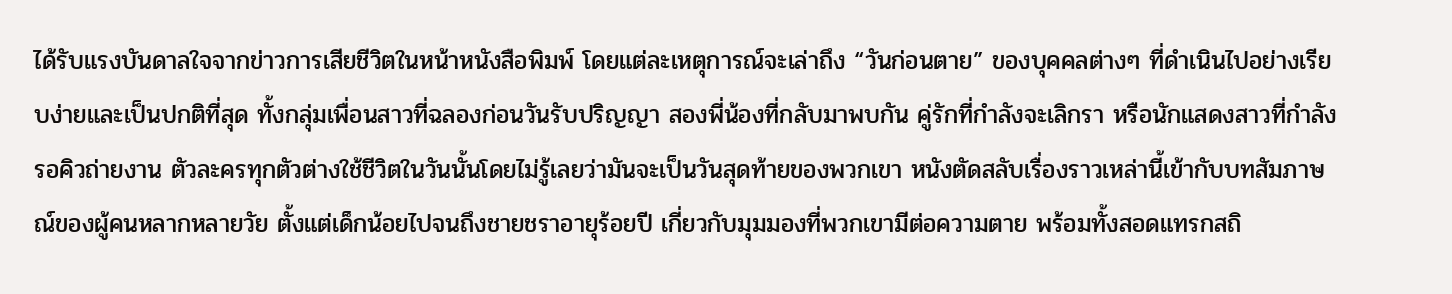ได้รับแรงบันดาลใจจากข่าวการเสียชีวิตในหน้าหนังสือพิมพ์ โดยแต่ละเหตุการณ์จะเล่าถึง “วันก่อนตาย” ของบุคคลต่างๆ ที่ดำเนินไปอย่างเรียบง่ายและเป็นปกติที่สุด ทั้งกลุ่มเพื่อนสาวที่ฉลองก่อนวันรับปริญญา สองพี่น้องที่กลับมาพบกัน คู่รักที่กำลังจะเลิกรา หรือนักแสดงสาวที่กำลังรอคิวถ่ายงาน ตัวละครทุกตัวต่างใช้ชีวิตในวันนั้นโดยไม่รู้เลยว่ามันจะเป็นวันสุดท้ายของพวกเขา หนังตัดสลับเรื่องราวเหล่านี้เข้ากับบทสัมภาษณ์ของผู้คนหลากหลายวัย ตั้งแต่เด็กน้อยไปจนถึงชายชราอายุร้อยปี เกี่ยวกับมุมมองที่พวกเขามีต่อความตาย พร้อมทั้งสอดแทรกสถิ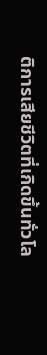ติการเสียชีวิตที่เกิดขึ้นทั่วโล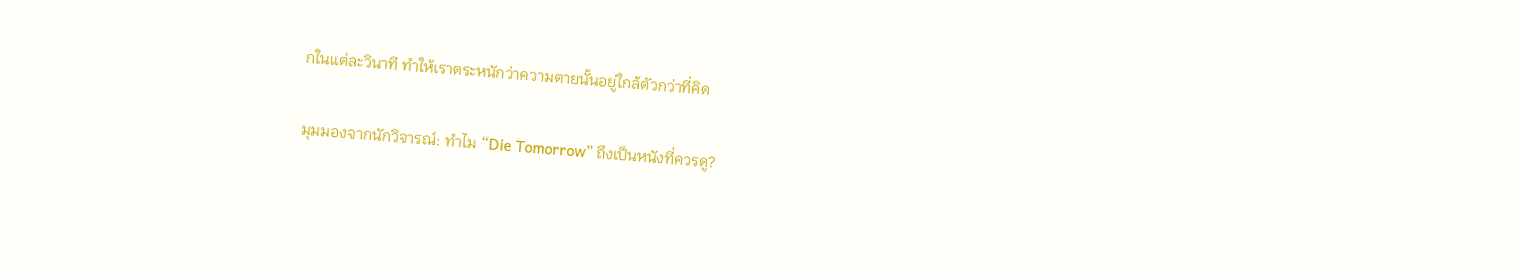กในแต่ละวินาที ทำให้เราตระหนักว่าความตายนั้นอยู่ใกล้ตัวกว่าที่คิด

มุมมองจากนักวิจารณ์: ทำไม “Die Tomorrow” ถึงเป็นหนังที่ควรดู?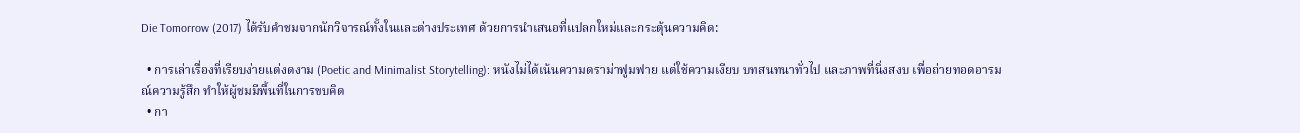Die Tomorrow (2017) ได้รับคำชมจากนักวิจารณ์ทั้งในและต่างประเทศ ด้วยการนำเสนอที่แปลกใหม่และกระตุ้นความคิด:

  • การเล่าเรื่องที่เรียบง่ายแต่งดงาม (Poetic and Minimalist Storytelling): หนังไม่ได้เน้นความดราม่าฟูมฟาย แต่ใช้ความเงียบ บทสนทนาทั่วไป และภาพที่นิ่งสงบ เพื่อถ่ายทอดอารมณ์ความรู้สึก ทำให้ผู้ชมมีพื้นที่ในการขบคิด
  • กา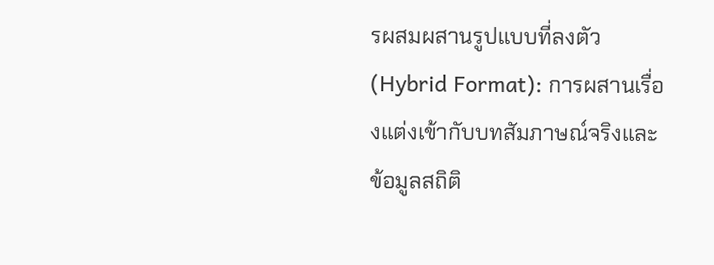รผสมผสานรูปแบบที่ลงตัว (Hybrid Format): การผสานเรื่องแต่งเข้ากับบทสัมภาษณ์จริงและข้อมูลสถิติ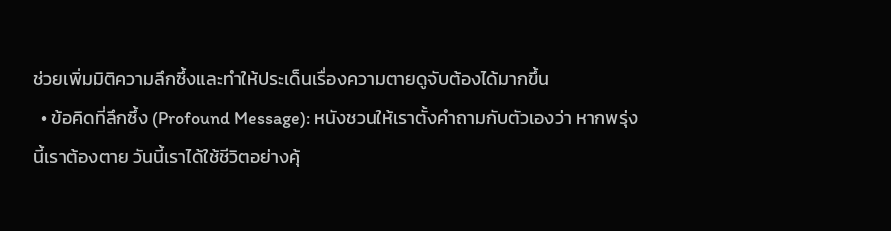ช่วยเพิ่มมิติความลึกซึ้งและทำให้ประเด็นเรื่องความตายดูจับต้องได้มากขึ้น
  • ข้อคิดที่ลึกซึ้ง (Profound Message): หนังชวนให้เราตั้งคำถามกับตัวเองว่า หากพรุ่งนี้เราต้องตาย วันนี้เราได้ใช้ชีวิตอย่างคุ้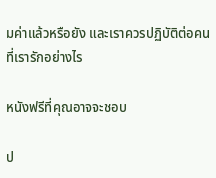มค่าแล้วหรือยัง และเราควรปฏิบัติต่อคนที่เรารักอย่างไร

หนังฟรีที่คุณอาจจะชอบ

ป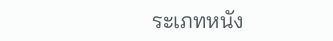ระเภทหนัง